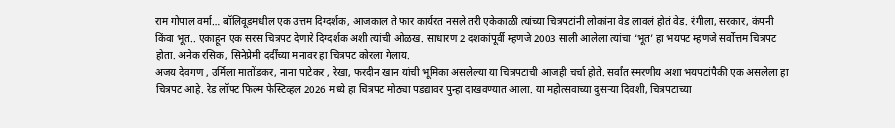राम गोपाल वर्मा… बॉलिवूडमधील एक उत्तम दिग्दर्शक, आजकाल ते फार कार्यरत नसले तरी एकेकाळी त्यांच्या चित्रपटांनी लोकांना वेड लावलं होतं वेड. रंगीला, सरकार, कंपनी किंवा भूत.. एकाहून एक सरस चित्रपट देणारे दिग्दर्शक अशी त्यांची ओळख. साधारण 2 दशकांपूर्वी म्हणजे 2003 साली आलेला त्यांचा ‘भूत’ हा भयपट म्हणजे सर्वोत्तम चित्रपट होता. अनेक रसिक, सिनेप्रेमी दर्दींच्या मनावर हा चित्रपट कोरला गेलाय.
अजय देवगण , उर्मिला मातोंडकर, नाना पाटेकर , रेखा, फरदीन खान यांची भूमिका असलेल्या या चित्रपटाची आजही चर्चा होते. सर्वांत स्मरणीय अशा भयपटांपैकी एक असलेला हा चित्रपट आहे. रेड लॉफ्ट फिल्म फेस्टिव्हल 2026 मध्ये हा चित्रपट मोठ्या पडद्यावर पुन्हा दाखवण्यात आला. या महोत्सवाच्या दुसऱ्या दिवशी, चित्रपटाच्या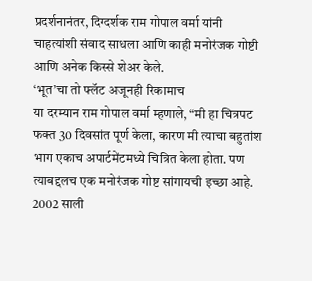प्रदर्शनानंतर, दिग्दर्शक राम गोपाल वर्मा यांनी चाहत्यांशी संवाद साधला आणि काही मनोरंजक गोष्टी आणि अनेक किस्से शेअर केले.
‘भूत’चा तो फ्लॅट अजूनही रिकामाच
या दरम्यान राम गोपाल वर्मा म्हणाले, “मी हा चित्रपट फक्त 30 दिवसांत पूर्ण केला, कारण मी त्याचा बहुतांश भाग एकाच अपार्टमेंटमध्ये चित्रित केला होता. पण त्याबद्दलच एक मनोरंजक गोष्ट सांगायची इच्छा आहे. 2002 साली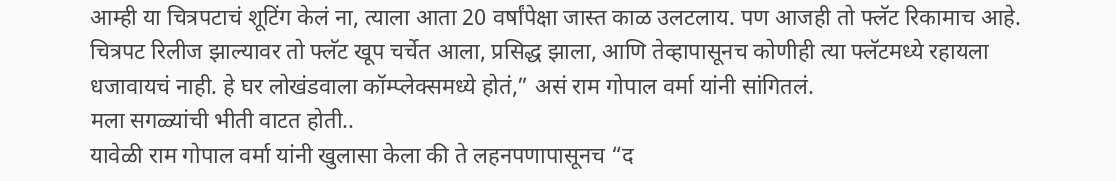आम्ही या चित्रपटाचं शूटिंग केलं ना, त्याला आता 20 वर्षांपेक्षा जास्त काळ उलटलाय. पण आजही तो फ्लॅट रिकामाच आहे. चित्रपट रिलीज झाल्यावर तो फ्लॅट खूप चर्चेत आला, प्रसिद्ध झाला, आणि तेव्हापासूनच कोणीही त्या फ्लॅटमध्ये रहायला धजावायचं नाही. हे घर लोखंडवाला कॉम्प्लेक्समध्ये होतं,” असं राम गोपाल वर्मा यांनी सांगितलं.
मला सगळ्यांची भीती वाटत होती..
यावेळी राम गोपाल वर्मा यांनी खुलासा केला की ते लहनपणापासूनच “द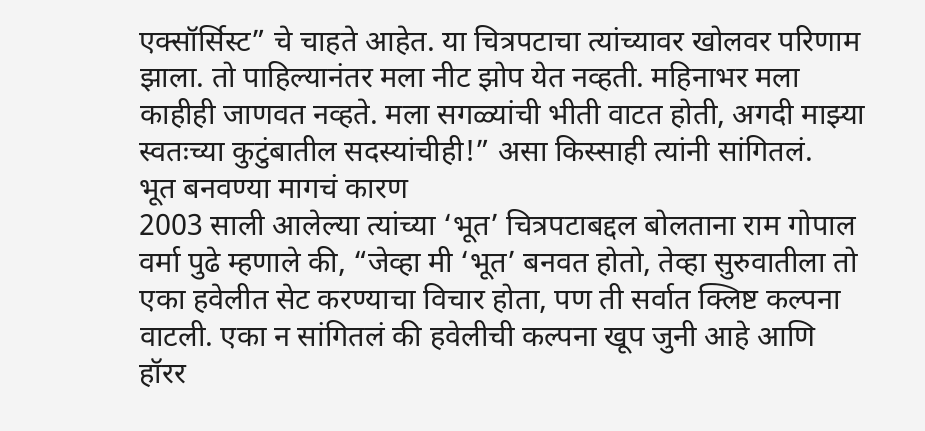एक्सॉर्सिस्ट” चे चाहते आहेत. या चित्रपटाचा त्यांच्यावर खोलवर परिणाम झाला. तो पाहिल्यानंतर मला नीट झोप येत नव्हती. महिनाभर मला काहीही जाणवत नव्हते. मला सगळ्यांची भीती वाटत होती, अगदी माझ्या स्वतःच्या कुटुंबातील सदस्यांचीही!” असा किस्साही त्यांनी सांगितलं.
भूत बनवण्या मागचं कारण
2003 साली आलेल्या त्यांच्या ‘भूत’ चित्रपटाबद्दल बोलताना राम गोपाल वर्मा पुढे म्हणाले की, “जेव्हा मी ‘भूत’ बनवत होतो, तेव्हा सुरुवातीला तो एका हवेलीत सेट करण्याचा विचार होता, पण ती सर्वात क्लिष्ट कल्पना वाटली. एका न सांगितलं की हवेलीची कल्पना खूप जुनी आहे आणि हॉरर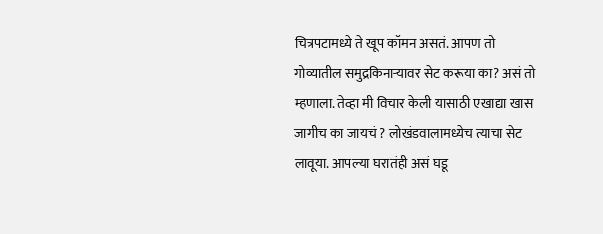चित्रपटामध्ये ते खूप कॉमन असतं. आपण तो गोव्यातील समुद्रकिनाऱ्यावर सेट करूया का? असं तो म्हणाला. तेव्हा मी विचार केली यासाठी एखाद्या खास जागीच का जायचं ? लोखंडवालामध्येच त्याचा सेट लावूया. आपल्या घरातंही असं घडू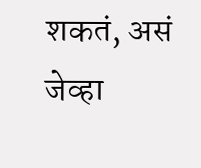शकतं, असं जेव्हा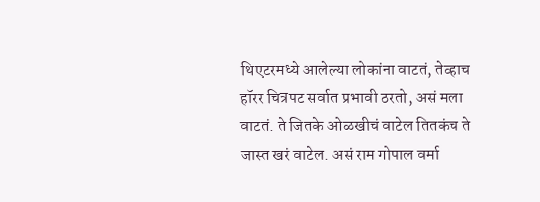थिएटरमध्ये आलेल्या लोकांना वाटतं, तेव्हाच हॉरर चित्रपट सर्वात प्रभावी ठरतो, असं मला वाटतं. ते जितके ओळखीचं वाटेल तितकंच ते जास्त खरं वाटेल. असं राम गोपाल वर्मा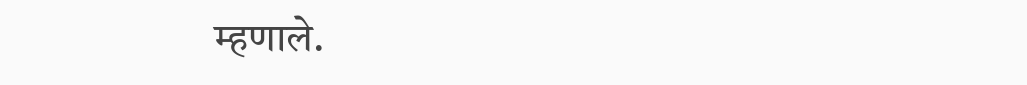म्हणाले.